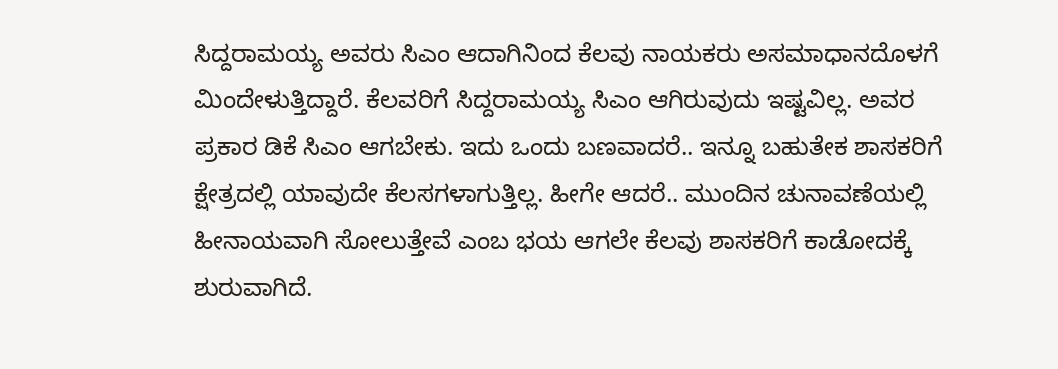ಸಿದ್ದರಾಮಯ್ಯ ಅವರು ಸಿಎಂ ಆದಾಗಿನಿಂದ ಕೆಲವು ನಾಯಕರು ಅಸಮಾಧಾನದೊಳಗೆ ಮಿಂದೇಳುತ್ತಿದ್ದಾರೆ. ಕೆಲವರಿಗೆ ಸಿದ್ದರಾಮಯ್ಯ ಸಿಎಂ ಆಗಿರುವುದು ಇಷ್ಟವಿಲ್ಲ. ಅವರ ಪ್ರಕಾರ ಡಿಕೆ ಸಿಎಂ ಆಗಬೇಕು. ಇದು ಒಂದು ಬಣವಾದರೆ.. ಇನ್ನೂ ಬಹುತೇಕ ಶಾಸಕರಿಗೆ ಕ್ಷೇತ್ರದಲ್ಲಿ ಯಾವುದೇ ಕೆಲಸಗಳಾಗುತ್ತಿಲ್ಲ. ಹೀಗೇ ಆದರೆ.. ಮುಂದಿನ ಚುನಾವಣೆಯಲ್ಲಿ ಹೀನಾಯವಾಗಿ ಸೋಲುತ್ತೇವೆ ಎಂಬ ಭಯ ಆಗಲೇ ಕೆಲವು ಶಾಸಕರಿಗೆ ಕಾಡೋದಕ್ಕೆ ಶುರುವಾಗಿದೆ.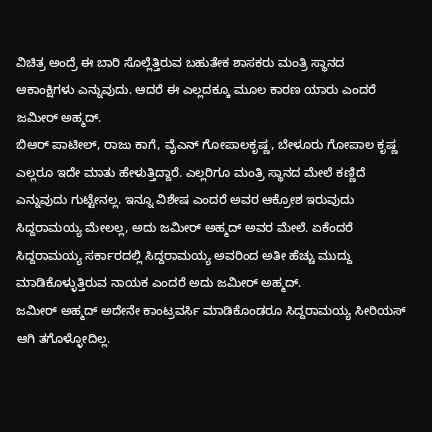ವಿಚಿತ್ರ ಅಂದ್ರೆ ಈ ಬಾರಿ ಸೊಲ್ಲೆತ್ತಿರುವ ಬಹುತೇಕ ಶಾಸಕರು ಮಂತ್ರಿ ಸ್ಥಾನದ ಆಕಾಂಕ್ಷಿಗಳು ಎನ್ನುವುದು. ಆದರೆ ಈ ಎಲ್ಲದಕ್ಕೂ ಮೂಲ ಕಾರಣ ಯಾರು ಎಂದರೆ ಜಮೀರ್ ಅಹ್ಮದ್.
ಬಿಆರ್ ಪಾಟೀಲ್, ರಾಜು ಕಾಗೆ, ವೈಎನ್ ಗೋಪಾಲಕೃಷ್ಣ, ಬೇಳೂರು ಗೋಪಾಲ ಕೃಷ್ಣ ಎಲ್ಲರೂ ಇದೇ ಮಾತು ಹೇಳುತ್ತಿದ್ದಾರೆ. ಎಲ್ಲರಿಗೂ ಮಂತ್ರಿ ಸ್ಥಾನದ ಮೇಲೆ ಕಣ್ಣಿದೆ ಎನ್ನುವುದು ಗುಟ್ಟೇನಲ್ಲ. ಇನ್ನೂ ವಿಶೇಷ ಎಂದರೆ ಅವರ ಆಕ್ರೋಶ ಇರುವುದು ಸಿದ್ದರಾಮಯ್ಯ ಮೇಲಲ್ಲ, ಅದು ಜಮೀರ್ ಅಹ್ಮದ್ ಅವರ ಮೇಲೆ. ಏಕೆಂದರೆ ಸಿದ್ದರಾಮಯ್ಯ ಸರ್ಕಾರದಲ್ಲಿ ಸಿದ್ದರಾಮಯ್ಯ ಅವರಿಂದ ಅತೀ ಹೆಚ್ಚು ಮುದ್ದು ಮಾಡಿಕೊಳ್ಳುತ್ತಿರುವ ನಾಯಕ ಎಂದರೆ ಅದು ಜಮೀರ್ ಅಹ್ಮದ್.
ಜಮೀರ್ ಅಹ್ಮದ್ ಅದೇನೇ ಕಾಂಟ್ರವರ್ಸಿ ಮಾಡಿಕೊಂಡರೂ ಸಿದ್ದರಾಮಯ್ಯ ಸೀರಿಯಸ್ ಆಗಿ ತಗೊಳ್ಳೋದಿಲ್ಲ.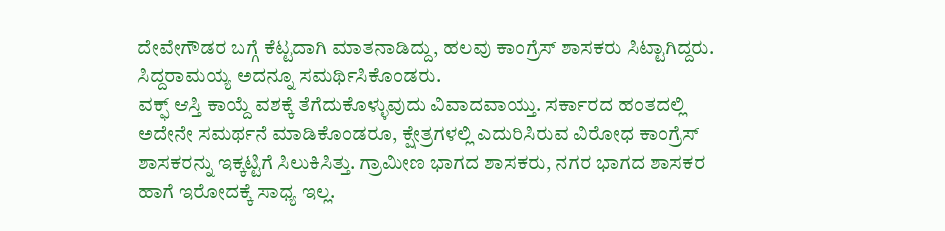ದೇವೇಗೌಡರ ಬಗ್ಗೆ ಕೆಟ್ಟದಾಗಿ ಮಾತನಾಡಿದ್ದು, ಹಲವು ಕಾಂಗ್ರೆಸ್ ಶಾಸಕರು ಸಿಟ್ಟಾಗಿದ್ದರು. ಸಿದ್ದರಾಮಯ್ಯ ಅದನ್ನೂ ಸಮರ್ಥಿಸಿಕೊಂಡರು.
ವಕ್ಫ್ ಆಸ್ತಿ ಕಾಯ್ದೆ ವಶಕ್ಕೆ ತೆಗೆದುಕೊಳ್ಳುವುದು ವಿವಾದವಾಯ್ತು. ಸರ್ಕಾರದ ಹಂತದಲ್ಲಿ ಅದೇನೇ ಸಮರ್ಥನೆ ಮಾಡಿಕೊಂಡರೂ, ಕ್ಷೇತ್ರಗಳಲ್ಲಿ ಎದುರಿಸಿರುವ ವಿರೋಧ ಕಾಂಗ್ರೆಸ್ ಶಾಸಕರನ್ನು ಇಕ್ಕಟ್ಟಿಗೆ ಸಿಲುಕಿಸಿತ್ತು. ಗ್ರಾಮೀಣ ಭಾಗದ ಶಾಸಕರು, ನಗರ ಭಾಗದ ಶಾಸಕರ ಹಾಗೆ ಇರೋದಕ್ಕೆ ಸಾಧ್ಯ ಇಲ್ಲ.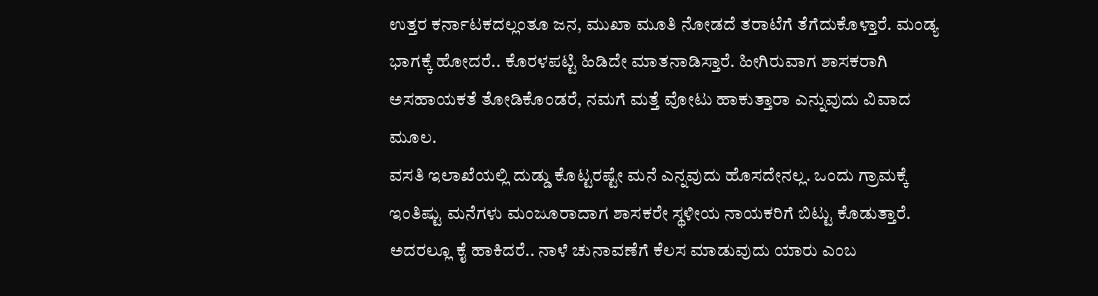ಉತ್ತರ ಕರ್ನಾಟಕದಲ್ಲಂತೂ ಜನ, ಮುಖಾ ಮೂತಿ ನೋಡದೆ ತರಾಟೆಗೆ ತೆಗೆದುಕೊಳ್ತಾರೆ. ಮಂಡ್ಯ ಭಾಗಕ್ಕೆ ಹೋದರೆ.. ಕೊರಳಪಟ್ಟಿ ಹಿಡಿದೇ ಮಾತನಾಡಿಸ್ತಾರೆ. ಹೀಗಿರುವಾಗ ಶಾಸಕರಾಗಿ ಅಸಹಾಯಕತೆ ತೋಡಿಕೊಂಡರೆ, ನಮಗೆ ಮತ್ತೆ ವೋಟು ಹಾಕುತ್ತಾರಾ ಎನ್ನುವುದು ವಿವಾದ ಮೂಲ.
ವಸತಿ ಇಲಾಖೆಯಲ್ಲಿ ದುಡ್ಡು ಕೊಟ್ಟರಷ್ಟೇ ಮನೆ ಎನ್ನವುದು ಹೊಸದೇನಲ್ಲ. ಒಂದು ಗ್ರಾಮಕ್ಕೆ ಇಂತಿಷ್ಟು ಮನೆಗಳು ಮಂಜೂರಾದಾಗ ಶಾಸಕರೇ ಸ್ಥಳೀಯ ನಾಯಕರಿಗೆ ಬಿಟ್ಟು ಕೊಡುತ್ತಾರೆ. ಅದರಲ್ಲೂ ಕೈ ಹಾಕಿದರೆ.. ನಾಳೆ ಚುನಾವಣೆಗೆ ಕೆಲಸ ಮಾಡುವುದು ಯಾರು ಎಂಬ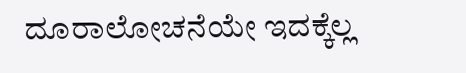ದೂರಾಲೋಚನೆಯೇ ಇದಕ್ಕೆಲ್ಲ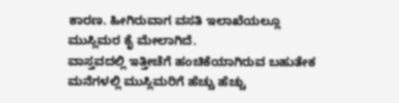ಕಾರಣ. ಹೀಗಿರುವಾಗ ವಸತಿ ಇಲಾಖೆಯಲ್ಲೂ ಮುಸ್ಲಿಮರ ಕೈ ಮೇಲಾಗಿದೆ.
ವಾಸ್ತವದಲ್ಲಿ ಇತ್ತೀಚೆಗೆ ಹಂಚಿಕೆಯಾಗಿರುವ ಬಹುತೇಕ ಮನೆಗಳಲ್ಲಿ ಮುಸ್ಲಿಮರಿಗೆ ಹೆಚ್ಚು ಹೆಚ್ಚು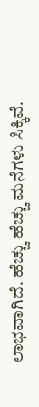ಲಾಭವಾಗಿದೆ. ಹೆಚ್ಚು ಹೆಚ್ಚು ಮನೆಗಳು ಸಿಕ್ಕಿವೆ.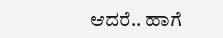ಆದರೆ.. ಹಾಗೆ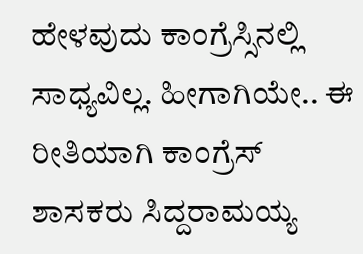ಹೇಳವುದು ಕಾಂಗ್ರೆಸ್ಸಿನಲ್ಲಿ ಸಾಧ್ಯವಿಲ್ಲ. ಹೀಗಾಗಿಯೇ.. ಈ ರೀತಿಯಾಗಿ ಕಾಂಗ್ರೆಸ್ ಶಾಸಕರು ಸಿದ್ದರಾಮಯ್ಯ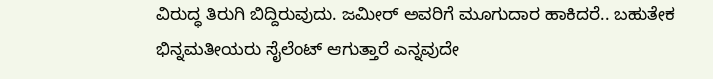ವಿರುದ್ಧ ತಿರುಗಿ ಬಿದ್ದಿರುವುದು. ಜಮೀರ್ ಅವರಿಗೆ ಮೂಗುದಾರ ಹಾಕಿದರೆ.. ಬಹುತೇಕ ಭಿನ್ನಮತೀಯರು ಸೈಲೆಂಟ್ ಆಗುತ್ತಾರೆ ಎನ್ನವುದೇ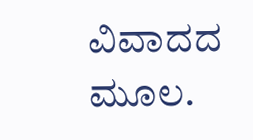ವಿವಾದದ ಮೂಲ.